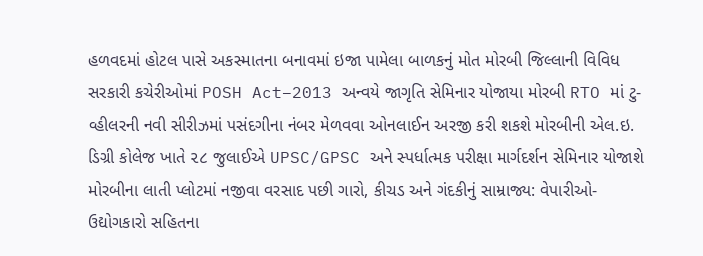હળવદમાં હોટલ પાસે અકસ્માતના બનાવમાં ઇજા પામેલા બાળકનું મોત મોરબી જિલ્લાની વિવિધ સરકારી કચેરીઓમાં POSH Act–2013 અન્વયે જાગૃતિ સેમિનાર યોજાયા મોરબી RTO માં ટુ-વ્હીલરની નવી સીરીઝમાં પસંદગીના નંબર મેળવવા ઓનલાઈન અરજી કરી શકશે મોરબીની એલ.ઇ. ડિગ્રી કોલેજ ખાતે ૨૮ જુલાઈએ UPSC/GPSC અને સ્પર્ધાત્મક પરીક્ષા માર્ગદર્શન સેમિનાર યોજાશે મોરબીના લાતી પ્લોટમાં નજીવા વરસાદ પછી ગારો, કીચડ અને ગંદકીનું સામ્રાજ્ય: વેપારીઓ-ઉદ્યોગકારો સહિતના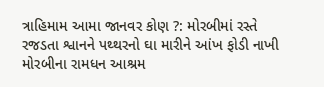ત્રાહિમામ આમા જાનવર કોણ ?: મોરબીમાં રસ્તે રજડતા શ્વાનને પથ્થરનો ઘા મારીને આંખ ફોડી નાખી મોરબીના રામધન આશ્રમ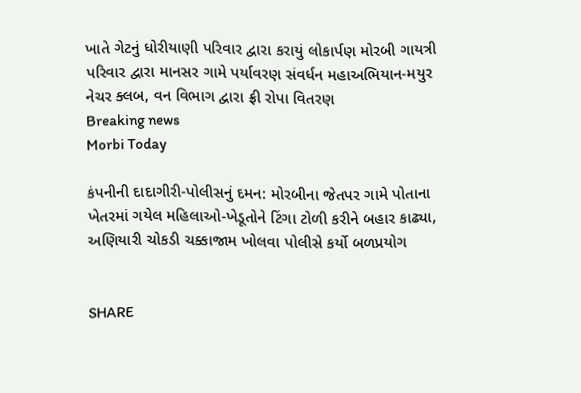ખાતે ગેટનું ધોરીયાણી પરિવાર દ્વારા કરાયું લોકાર્પણ મોરબી ગાયત્રી પરિવાર દ્વારા માનસર ગામે પર્યાવરણ સંવર્ધન મહાઅભિયાન-મયુર નેચર ક્લબ, વન વિભાગ દ્વારા ફ્રી રોપા વિતરણ
Breaking news
Morbi Today

કંપનીની દાદાગીરી-પોલીસનું દમન: મોરબીના જેતપર ગામે પોતાના ખેતરમાં ગયેલ મહિલાઓ-ખેડૂતોને ટિંગા ટોળી કરીને બહાર કાઢ્યા, અણિયારી ચોકડી ચક્કાજામ ખોલવા પોલીસે કર્યો બળપ્રયોગ


SHARE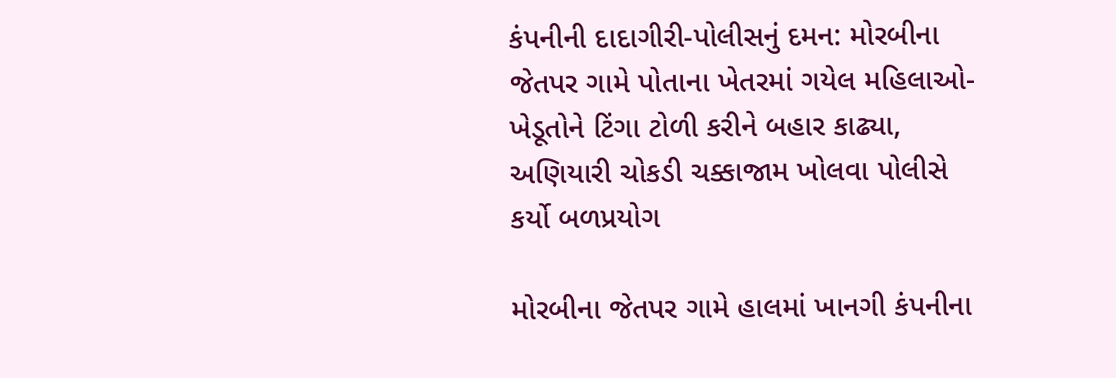કંપનીની દાદાગીરી-પોલીસનું દમન: મોરબીના જેતપર ગામે પોતાના ખેતરમાં ગયેલ મહિલાઓ-ખેડૂતોને ટિંગા ટોળી કરીને બહાર કાઢ્યા, અણિયારી ચોકડી ચક્કાજામ ખોલવા પોલીસે કર્યો બળપ્રયોગ

મોરબીના જેતપર ગામે હાલમાં ખાનગી કંપનીના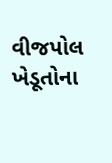વીજપોલ ખેડૂતોના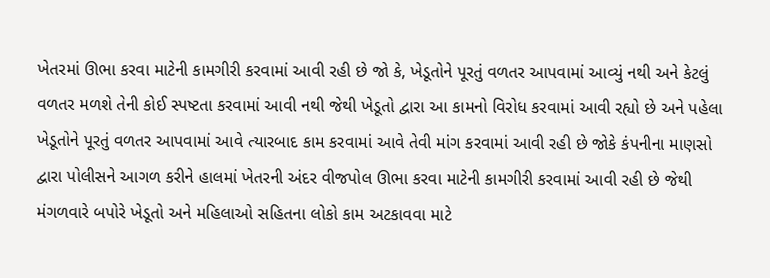ખેતરમાં ઊભા કરવા માટેની કામગીરી કરવામાં આવી રહી છે જો કે, ખેડૂતોને પૂરતું વળતર આપવામાં આવ્યું નથી અને કેટલું વળતર મળશે તેની કોઈ સ્પષ્ટતા કરવામાં આવી નથી જેથી ખેડૂતો દ્વારા આ કામનો વિરોધ કરવામાં આવી રહ્યો છે અને પહેલા ખેડૂતોને પૂરતું વળતર આપવામાં આવે ત્યારબાદ કામ કરવામાં આવે તેવી માંગ કરવામાં આવી રહી છે જોકે કંપનીના માણસો દ્વારા પોલીસને આગળ કરીને હાલમાં ખેતરની અંદર વીજપોલ ઊભા કરવા માટેની કામગીરી કરવામાં આવી રહી છે જેથી મંગળવારે બપોરે ખેડૂતો અને મહિલાઓ સહિતના લોકો કામ અટકાવવા માટે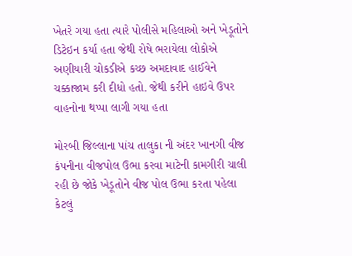ખેતરે ગયા હતા ત્યારે પોલીસે મહિલાઓ અને ખેડૂતોને ડિટેઇન કર્યા હતા જેથી રોષે ભરાયેલા લોકોએ અણીયારી ચોકડીએ કચ્છ અમદાવાદ હાઈવેને ચક્કાજામ કરી દીધો હતો. જેથી કરીને હાઇવે ઉપર વાહનોના થપ્પા લાગી ગયા હતા

મોરબી જિલ્લાના પાંચ તાલુકા ની અંદર ખાનગી વીજ કંપનીના વીજપોલ ઉભા કરવા માટેની કામગીરી ચાલી રહી છે જોકે ખેડૂતોને વીજ પોલ ઉભા કરતા પહેલા કેટલું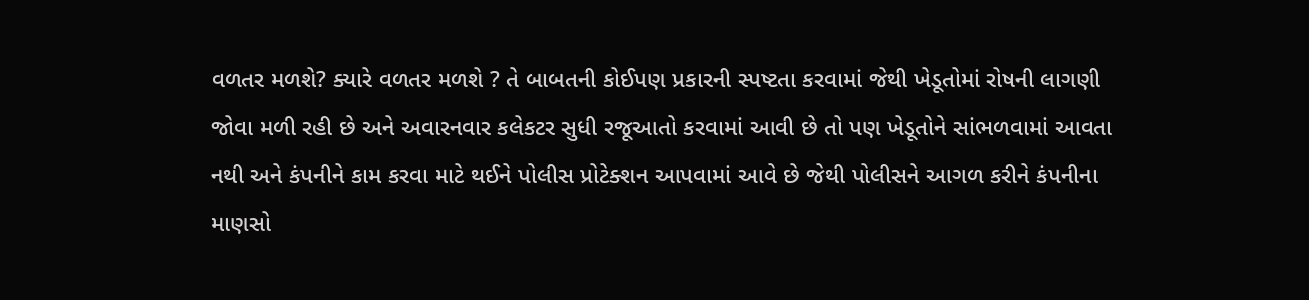વળતર મળશે? ક્યારે વળતર મળશે ? તે બાબતની કોઈપણ પ્રકારની સ્પષ્ટતા કરવામાં જેથી ખેડૂતોમાં રોષની લાગણી જોવા મળી રહી છે અને અવારનવાર કલેકટર સુધી રજૂઆતો કરવામાં આવી છે તો પણ ખેડૂતોને સાંભળવામાં આવતા નથી અને કંપનીને કામ કરવા માટે થઈને પોલીસ પ્રોટેક્શન આપવામાં આવે છે જેથી પોલીસને આગળ કરીને કંપનીના માણસો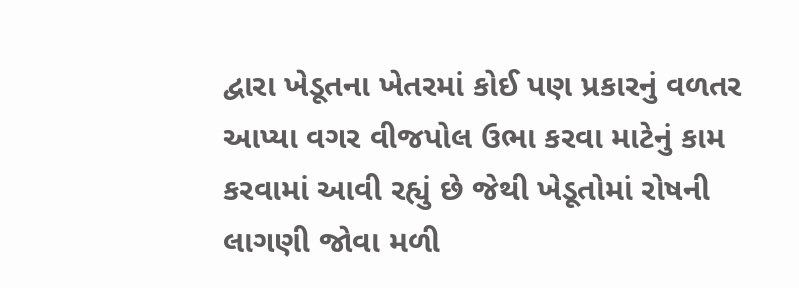દ્વારા ખેડૂતના ખેતરમાં કોઈ પણ પ્રકારનું વળતર આપ્યા વગર વીજપોલ ઉભા કરવા માટેનું કામ કરવામાં આવી રહ્યું છે જેથી ખેડૂતોમાં રોષની લાગણી જોવા મળી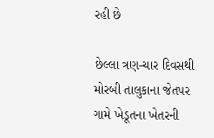રહી છે

છેલ્લા ત્રણ-ચાર દિવસથી મોરબી તાલુકાના જેતપર ગામે ખેડૂતના ખેતરની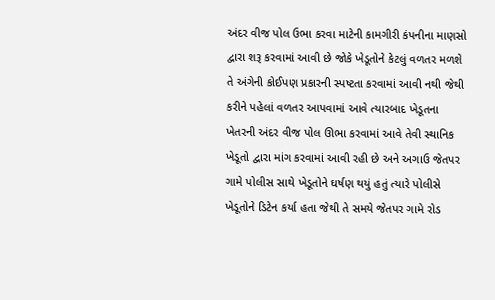અંદર વીજ પોલ ઉભા કરવા માટેની કામગીરી કંપનીના માણસો દ્વારા શરૂ કરવામાં આવી છે જોકે ખેડૂતોને કેટલું વળતર મળશે તે અંગેની કોઈપણ પ્રકારની સ્પષ્ટતા કરવામાં આવી નથી જેથી કરીને પહેલાં વળતર આપવામાં આવે ત્યારબાદ ખેડૂતના ખેતરની અંદર વીજ પોલ ઊભા કરવામાં આવે તેવી સ્થાનિક ખેડૂતો દ્વારા માંગ કરવામાં આવી રહી છે અને અગાઉ જેતપર ગામે પોલીસ સાથે ખેડૂતોને ઘર્ષણ થયું હતું ત્યારે પોલીસે ખેડૂતોને ડિટેન કર્યા હતા જેથી તે સમયે જેતપર ગામે રોડ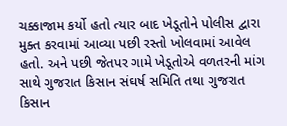ચક્કાજામ કર્યો હતો ત્યાર બાદ ખેડૂતોને પોલીસ દ્વારા મુક્ત કરવામાં આવ્યા પછી રસ્તો ખોલવામાં આવેલ હતો. અને પછી જેતપર ગામે ખેડૂતોએ વળતરની માંગ સાથે ગુજરાત કિસાન સંઘર્ષ સમિતિ તથા ગુજરાત કિસાન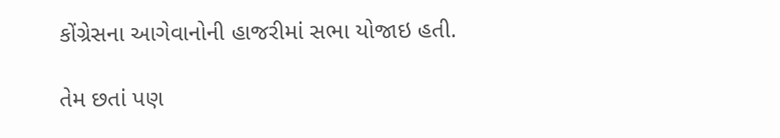કોંગ્રેસના આગેવાનોની હાજરીમાં સભા યોજાઇ હતી.

તેમ છતાં પણ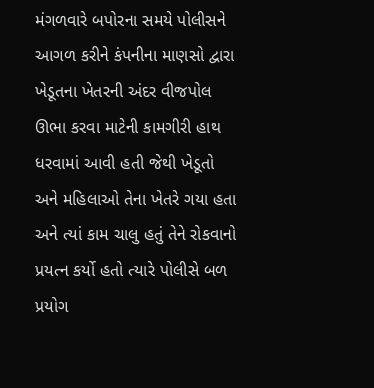મંગળવારે બપોરના સમયે પોલીસને આગળ કરીને કંપનીના માણસો દ્વારા ખેડૂતના ખેતરની અંદર વીજપોલ ઊભા કરવા માટેની કામગીરી હાથ ધરવામાં આવી હતી જેથી ખેડૂતો અને મહિલાઓ તેના ખેતરે ગયા હતા અને ત્યાં કામ ચાલુ હતું તેને રોકવાનો પ્રયત્ન કર્યો હતો ત્યારે પોલીસે બળ પ્રયોગ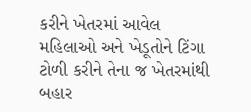કરીને ખેતરમાં આવેલ મહિલાઓ અને ખેડૂતોને ટિંગા ટોળી કરીને તેના જ ખેતરમાંથી બહાર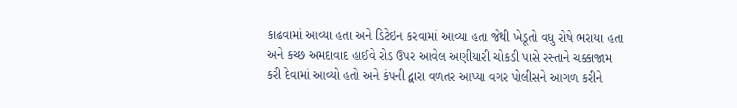કાઢવામાં આવ્યા હતા અને ડિટેઇન કરવામાં આવ્યા હતા જેથી ખેડૂતો વધુ રોષે ભરાયા હતા અને કચ્છ અમદાવાદ હાઈવે રોડ ઉપર આવેલ અણીયારી ચોકડી પાસે રસ્તાને ચક્કાજામ કરી દેવામાં આવ્યો હતો અને કંપની દ્વારા વળતર આપ્યા વગર પોલીસને આગળ કરીને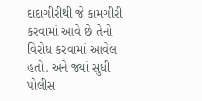દાદાગીરીથી જે કામગીરી કરવામાં આવે છે તેનો વિરોધ કરવામાં આવેલ હતો. અને જ્યાં સુધી પોલીસ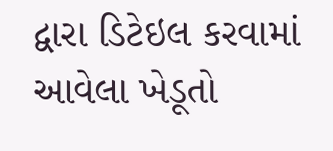દ્વારા ડિટેઇલ કરવામાં આવેલા ખેડૂતો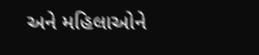અને મહિલાઓને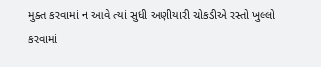મુક્ત કરવામાં ન આવે ત્યાં સુધી અણીયારી ચોકડીએ રસ્તો ખુલ્લો કરવામાં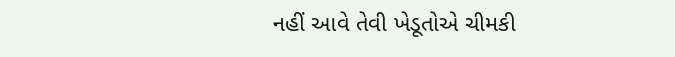નહીં આવે તેવી ખેડૂતોએ ચીમકી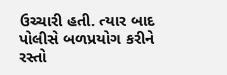ઉચ્ચારી હતી. ત્યાર બાદ પોલીસે બળપ્રયોગ કરીને રસ્તો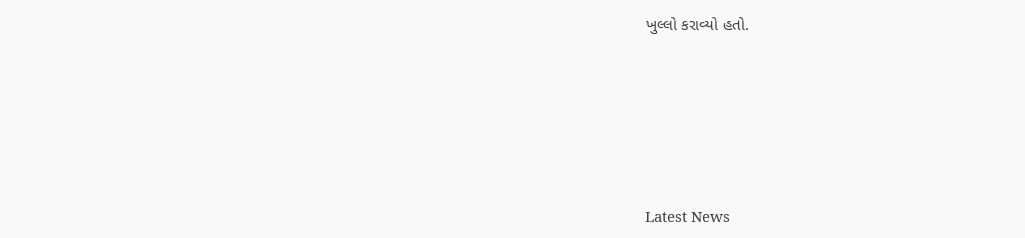ખુલ્લો કરાવ્યો હતો.






Latest News